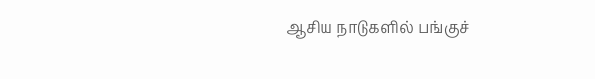ஆசிய நாடுகளில் பங்குச்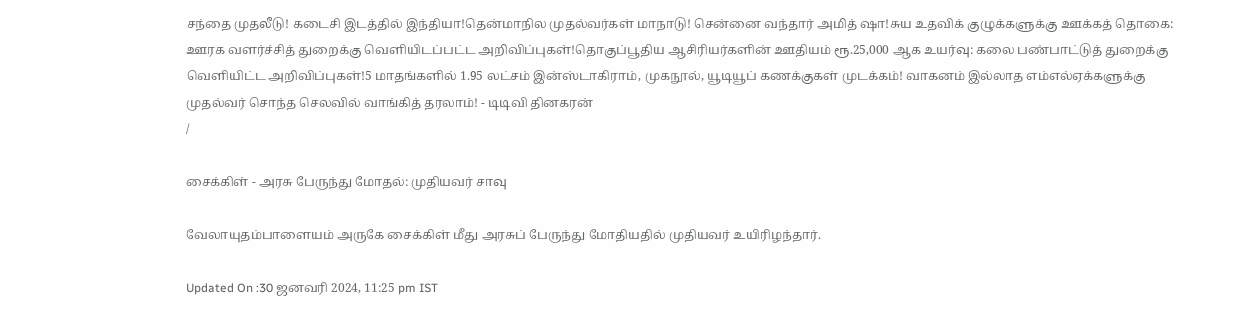சந்தை முதலீடு! கடைசி இடத்தில் இந்தியா!தென்மாநில முதல்வர்கள் மாநாடு! சென்னை வந்தார் அமித் ஷா!சுய உதவிக் குழுக்களுக்கு ஊக்கத் தொகை: ஊரக வளர்ச்சித் துறைக்கு வெளியிடப்பட்ட அறிவிப்புகள்!தொகுப்பூதிய ஆசிரியர்களின் ஊதியம் ரூ.25,000 ஆக உயர்வு: கலை பண்பாட்டுத் துறைக்கு வெளியிட்ட அறிவிப்புகள்!5 மாதங்களில் 1.95 லட்சம் இன்ஸ்டாகிராம், முகநூல், யூடியூப் கணக்குகள் முடக்கம்! வாகனம் இல்லாத எம்எல்ஏக்களுக்கு முதல்வர் சொந்த செலவில் வாங்கித் தரலாம்! - டிடிவி தினகரன்
/

சைக்கிள் - அரசு பேருந்து மோதல்: முதியவர் சாவு

வேலாயுதம்பாளையம் அருகே சைக்கிள் மீது அரசுப் பேருந்து மோதியதில் முதியவர் உயிரிழந்தார்.

Updated On :30 ஜனவரி 2024, 11:25 pm IST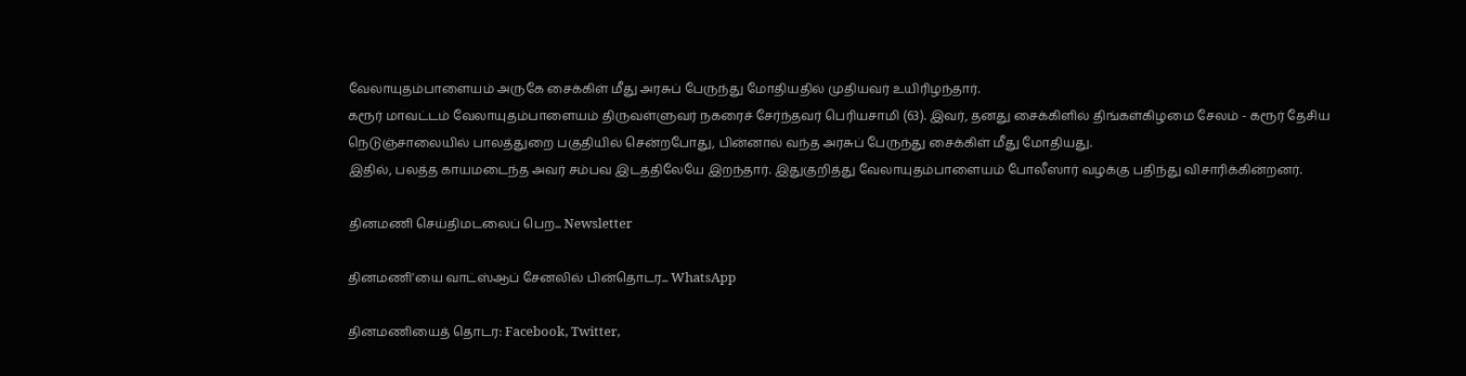வேலாயுதம்பாளையம் அருகே சைக்கிள் மீது அரசுப் பேருந்து மோதியதில் முதியவர் உயிரிழந்தார்.
கரூர் மாவட்டம் வேலாயுதம்பாளையம் திருவள்ளுவர் நகரைச் சேர்ந்தவர் பெரியசாமி (63). இவர், தனது சைக்கிளில் திங்கள்கிழமை சேலம் - கரூர் தேசிய நெடுஞ்சாலையில் பாலத்துறை பகுதியில் சென்றபோது, பின்னால் வந்த அரசுப் பேருந்து சைக்கிள் மீது மோதியது.
இதில், பலத்த காயமடைந்த அவர் சம்பவ இடத்திலேயே இறந்தார். இதுகுறித்து வேலாயுதம்பாளையம் போலீஸார் வழக்கு பதிந்து விசாரிக்கின்றனர்.

தினமணி செய்திமடலைப் பெற... Newsletter

தினமணி'யை வாட்ஸ்ஆப் சேனலில் பின்தொடர... WhatsApp

தினமணியைத் தொடர: Facebook, Twitter,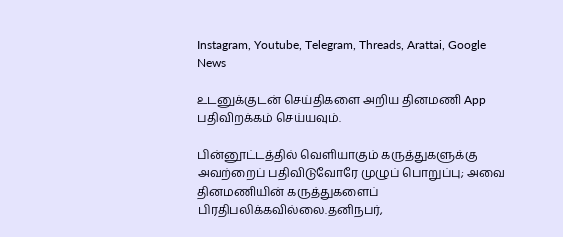Instagram, Youtube, Telegram, Threads, Arattai, Google News

உடனுக்குடன் செய்திகளை அறிய தினமணி App பதிவிறக்கம் செய்யவும்.

பின்னூட்டத்தில் வெளியாகும் கருத்துகளுக்கு அவற்றைப் பதிவிடுவோரே முழுப் பொறுப்பு; அவை தினமணியின் கருத்துகளைப் பிரதிபலிக்கவில்லை.தனிநபர்,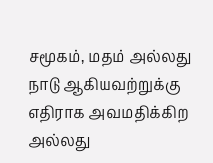சமூகம், மதம் அல்லது நாடு ஆகியவற்றுக்கு எதிராக அவமதிக்கிற அல்லது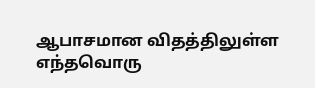ஆபாசமான விதத்திலுள்ள எந்தவொரு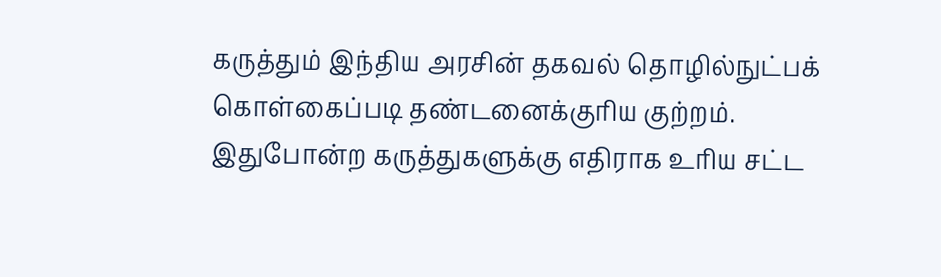கருத்தும் இந்திய அரசின் தகவல் தொழில்நுட்பக் கொள்கைப்படி தண்டனைக்குரிய குற்றம். இதுபோன்ற கருத்துகளுக்கு எதிராக உரிய சட்ட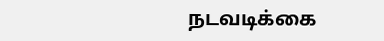நடவடிக்கை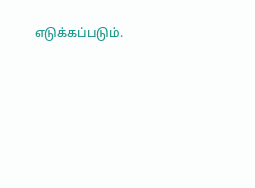எடுக்கப்படும்.